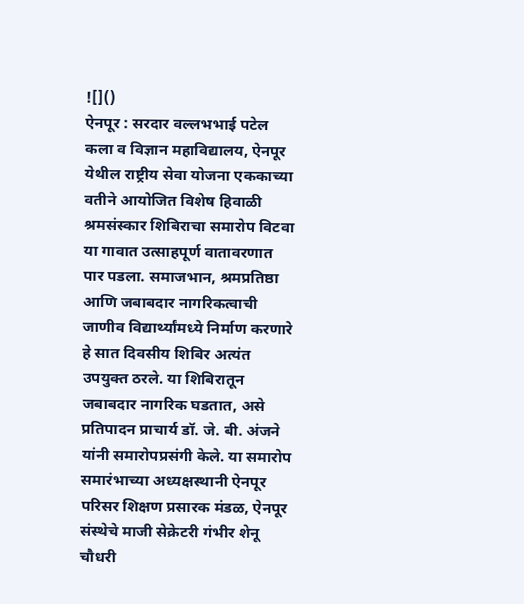![]()
ऐनपूर : सरदार वल्लभभाई पटेल कला व विज्ञान महाविद्यालय, ऐनपूर येथील राष्ट्रीय सेवा योजना एककाच्या वतीने आयोजित विशेष हिवाळी श्रमसंस्कार शिबिराचा समारोप विटवा या गावात उत्साहपूर्ण वातावरणात पार पडला. समाजभान, श्रमप्रतिष्ठा आणि जबाबदार नागरिकत्वाची जाणीव विद्यार्थ्यांमध्ये निर्माण करणारे हे सात दिवसीय शिबिर अत्यंत उपयुक्त ठरले. या शिबिरातून जबाबदार नागरिक घडतात, असे प्रतिपादन प्राचार्य डॉ. जे. बी. अंजने यांनी समारोपप्रसंगी केले. या समारोप समारंभाच्या अध्यक्षस्थानी ऐनपूर परिसर शिक्षण प्रसारक मंडळ, ऐनपूर संस्थेचे माजी सेक्रेटरी गंभीर शेनू चौधरी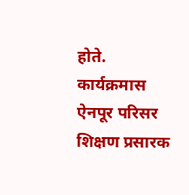होते. कार्यक्रमास ऐनपूर परिसर शिक्षण प्रसारक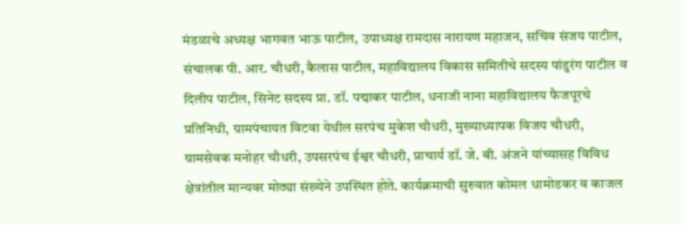मंडळाचे अध्यक्ष भागवत भाऊ पाटील, उपाध्यक्ष रामदास नारायण महाजन, सचिव संजय पाटील, संचालक पी. आर. चौधरी, कैलास पाटील, महाविद्यालय विकास समितीचे सदस्य पांडुरंग पाटील व दिलीप पाटील, सिनेट सदस्य प्रा. डॉ. पद्माकर पाटील, धनाजी नाना महाविद्यालय फैजपूरचे प्रतिनिधी, ग्रामपंचायत विटवा येथील सरपंच मुकेश चौधरी, मुख्याध्यापक विजय चौधरी, ग्रामसेवक मनोहर चौधरी, उपसरपंच ईश्वर चौधरी, प्राचार्य डॉ. जे. बी. अंजने यांच्यासह विविध क्षेत्रांतील मान्यवर मोठ्या संख्येने उपस्थित होते. कार्यक्रमाची सुरुवात कोमल धामोडकर व काजल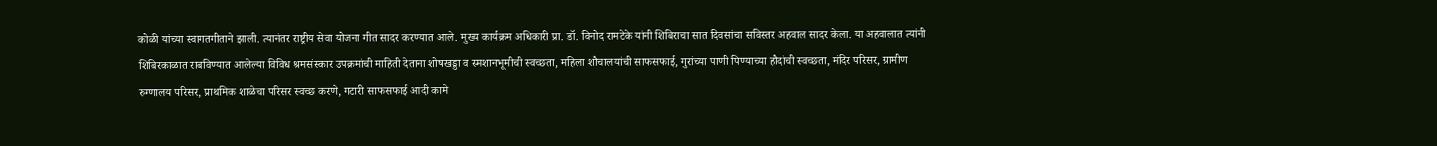कोळी यांच्या स्वागतगीताने झाली. त्यानंतर राष्ट्रीय सेवा योजना गीत सादर करण्यात आले. मुख्य कार्यक्रम अधिकारी प्रा. डॉ. विनोद रामटेके यांनी शिबिराचा सात दिवसांचा सविस्तर अहवाल सादर केला. या अहवालात त्यांनी शिबिरकाळात राबविण्यात आलेल्या विविध श्रमसंस्कार उपक्रमांची माहिती देताना शोषखड्डा व स्मशानभूमीची स्वच्छता, महिला शौचालयांची साफसफाई, गुरांच्या पाणी पिण्याच्या हौदांची स्वच्छता, मंदिर परिसर, ग्रामीण रुग्णालय परिसर, प्राथमिक शाळेचा परिसर स्वच्छ करणे, गटारी साफसफाई आदी कामे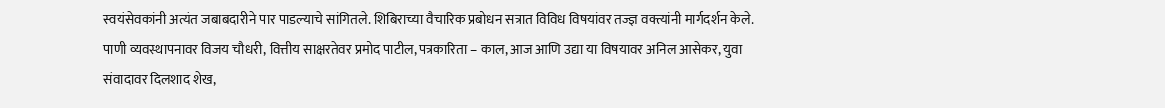स्वयंसेवकांनी अत्यंत जबाबदारीने पार पाडल्याचे सांगितले. शिबिराच्या वैचारिक प्रबोधन सत्रात विविध विषयांवर तज्ज्ञ वक्त्यांनी मार्गदर्शन केले. पाणी व्यवस्थापनावर विजय चौधरी, वित्तीय साक्षरतेवर प्रमोद पाटील, पत्रकारिता – काल, आज आणि उद्या या विषयावर अनिल आसेकर, युवा संवादावर दिलशाद शेख,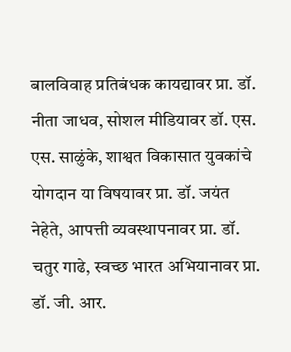बालविवाह प्रतिबंधक कायद्यावर प्रा. डॉ. नीता जाधव, सोशल मीडियावर डॉ. एस. एस. साळुंके, शाश्वत विकासात युवकांचे योगदान या विषयावर प्रा. डॉ. जयंत नेहेते, आपत्ती व्यवस्थापनावर प्रा. डॉ. चतुर गाढे, स्वच्छ भारत अभियानावर प्रा. डॉ. जी. आर.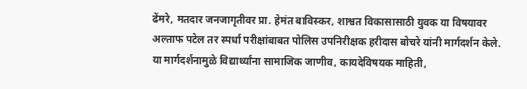ढेंमरे, मतदार जनजागृतीवर प्रा. हेमंत बाविस्कर, शाश्वत विकासासाठी युवक या विषयावर अल्ताफ पटेल तर स्पर्धा परीक्षांबाबत पोलिस उपनिरीक्षक हरीदास बोचरे यांनी मार्गदर्शन केले. या मार्गदर्शनामुळे विद्यार्थ्यांना सामाजिक जाणीव, कायदेविषयक माहिती,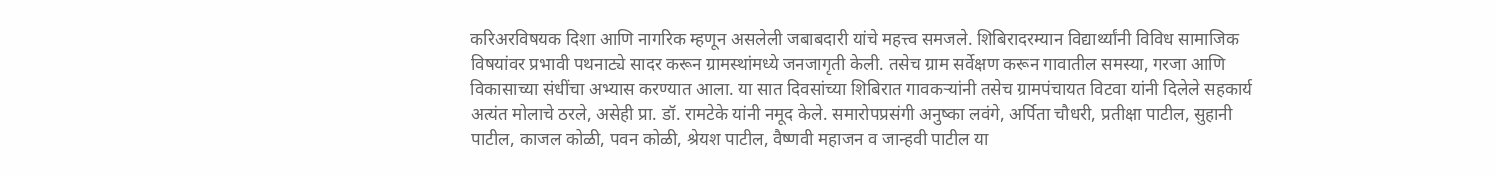करिअरविषयक दिशा आणि नागरिक म्हणून असलेली जबाबदारी यांचे महत्त्व समजले. शिबिरादरम्यान विद्यार्थ्यांनी विविध सामाजिक विषयांवर प्रभावी पथनाट्ये सादर करून ग्रामस्थांमध्ये जनजागृती केली. तसेच ग्राम सर्वेक्षण करून गावातील समस्या, गरजा आणि विकासाच्या संधींचा अभ्यास करण्यात आला. या सात दिवसांच्या शिबिरात गावकऱ्यांनी तसेच ग्रामपंचायत विटवा यांनी दिलेले सहकार्य अत्यंत मोलाचे ठरले, असेही प्रा. डॉ. रामटेके यांनी नमूद केले. समारोपप्रसंगी अनुष्का लवंगे, अर्पिता चौधरी, प्रतीक्षा पाटील, सुहानी पाटील, काजल कोळी, पवन कोळी, श्रेयश पाटील, वैष्णवी महाजन व जान्हवी पाटील या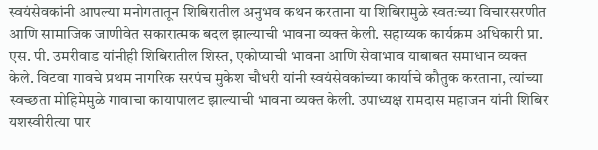स्वयंसेवकांनी आपल्या मनोगतातून शिबिरातील अनुभव कथन करताना या शिबिरामुळे स्वतःच्या विचारसरणीत आणि सामाजिक जाणीवेत सकारात्मक बदल झाल्याची भावना व्यक्त केली. सहाय्यक कार्यक्रम अधिकारी प्रा. एस. पी. उमरीवाड यांनीही शिबिरातील शिस्त, एकोप्याची भावना आणि सेवाभाव याबाबत समाधान व्यक्त केले. विटवा गावचे प्रथम नागरिक सरपंच मुकेश चौधरी यांनी स्वयंसेवकांच्या कार्याचे कौतुक करताना, त्यांच्या स्वच्छता मोहिमेमुळे गावाचा कायापालट झाल्याची भावना व्यक्त केली. उपाध्यक्ष रामदास महाजन यांनी शिबिर यशस्वीरीत्या पार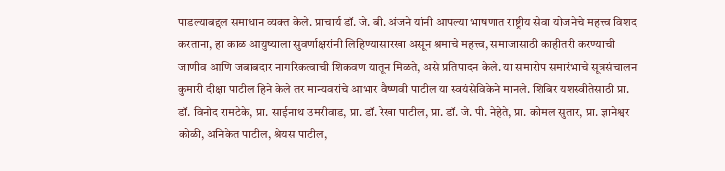पाडल्याबद्दल समाधान व्यक्त केले. प्राचार्य डॉ. जे. बी. अंजने यांनी आपल्या भाषणात राष्ट्रीय सेवा योजनेचे महत्त्व विशद करताना, हा काळ आयुष्याला सुवर्णाक्षरांनी लिहिण्यासारखा असून श्रमाचे महत्त्व, समाजासाठी काहीतरी करण्याची जाणीव आणि जबाबदार नागरिकत्वाची शिकवण यातून मिळते, असे प्रतिपादन केले. या समारोप समारंभाचे सूत्रसंचालन कुमारी दीक्षा पाटील हिने केले तर मान्यवरांचे आभार वैष्णवी पाटील या स्वयंसेविकेने मानले. शिबिर यशस्वीतेसाठी प्रा. डॉ. विनोद रामटेके, प्रा. साईनाथ उमरीवाड, प्रा. डॉ. रेखा पाटील, प्रा. डॉ. जे. पी. नेहेते, प्रा. कोमल सुतार, प्रा. ज्ञानेश्वर कोळी, अनिकेत पाटील, श्रेयस पाटील,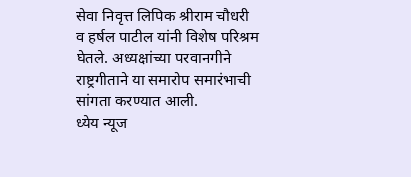सेवा निवृत्त लिपिक श्रीराम चौधरी व हर्षल पाटील यांनी विशेष परिश्रम घेतले. अध्यक्षांच्या परवानगीने राष्ट्रगीताने या समारोप समारंभाची सांगता करण्यात आली.
ध्येय न्यूज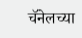चॅनेलच्या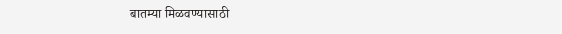बातम्या मिळवण्यासाठी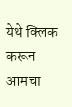येथे क्लिक करून आमचा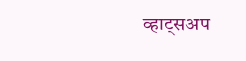व्हाट्सअप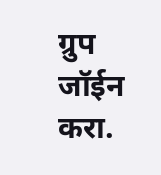ग्रुप जॉईन करा.